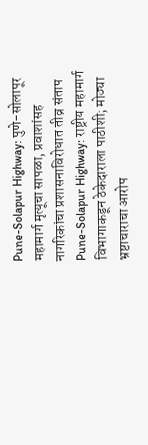Pune-Solapur Highway: पुणे-सोलापूर महामार्ग मृत्यूचा सापळा, प्रवाशांसह नागरिकांचा प्रशासनाविरोधात तीव्र संताप
Pune-Solapur Highway: राष्ट्रीय महामार्ग विभागाकडून ठेकेदाराला पाठीशी; मोठ्या भ्रष्टाचाराचा आरोप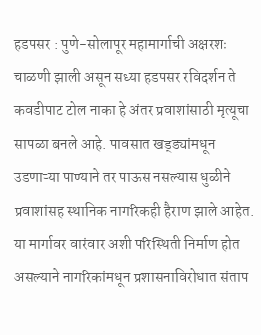हडपसर : पुणे-सोलापूर महामार्गाची अक्षरशः चाळणी झाली असून सध्या हडपसर रविदर्शन ते कवडीपाट टोल नाका हे अंतर प्रवाशांसाठी मृत्यूचा सापळा बनले आहे. पावसात खड्ड्यांमधून उडणाऱ्या पाण्याने तर पाऊस नसल्यास धुळीने प्रवाशांसह स्थानिक नागरिकही हैराण झाले आहेत. या मार्गावर वारंवार अशी परिस्थिती निर्माण होत असल्याने नागरिकांमधून प्रशासनाविरोधात संताप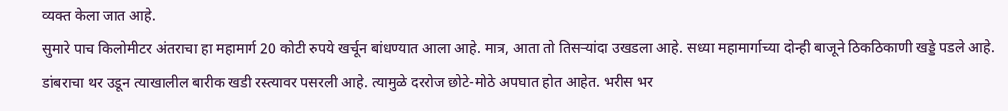व्यक्त केला जात आहे.
सुमारे पाच किलोमीटर अंतराचा हा महामार्ग 20 कोटी रुपये खर्चून बांधण्यात आला आहे. मात्र, आता तो तिसऱ्यांदा उखडला आहे. सध्या महामार्गाच्या दोन्ही बाजूने ठिकठिकाणी खड्डे पडले आहे. डांबराचा थर उडून त्याखालील बारीक खडी रस्त्यावर पसरली आहे. त्यामुळे दररोज छोटे-मोठे अपघात होत आहेत. भरीस भर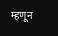म्हणून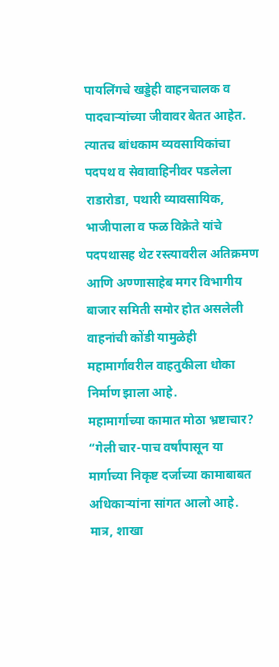पायलिंगचे खड्डेही वाहनचालक व पादचाऱ्यांच्या जीवावर बेतत आहेत.
त्यातच बांधकाम व्यवसायिकांचा पदपथ व सेवावाहिनीवर पडलेला राडारोडा, पथारी व्यावसायिक, भाजीपाला व फळ विक्रेते यांचे पदपथासह थेट रस्त्यावरील अतिक्रमण आणि अण्णासाहेब मगर विभागीय बाजार समिती समोर होत असलेली वाहनांची कोंडी यामुळेही महामार्गावरील वाहतुकीला धोका निर्माण झाला आहे.
महामार्गाच्या कामात मोठा भ्रष्टाचार?
“गेली चार-पाच वर्षांपासून या मार्गाच्या निकृष्ट दर्जाच्या कामाबाबत अधिकाऱ्यांना सांगत आलो आहे. मात्र, शाखा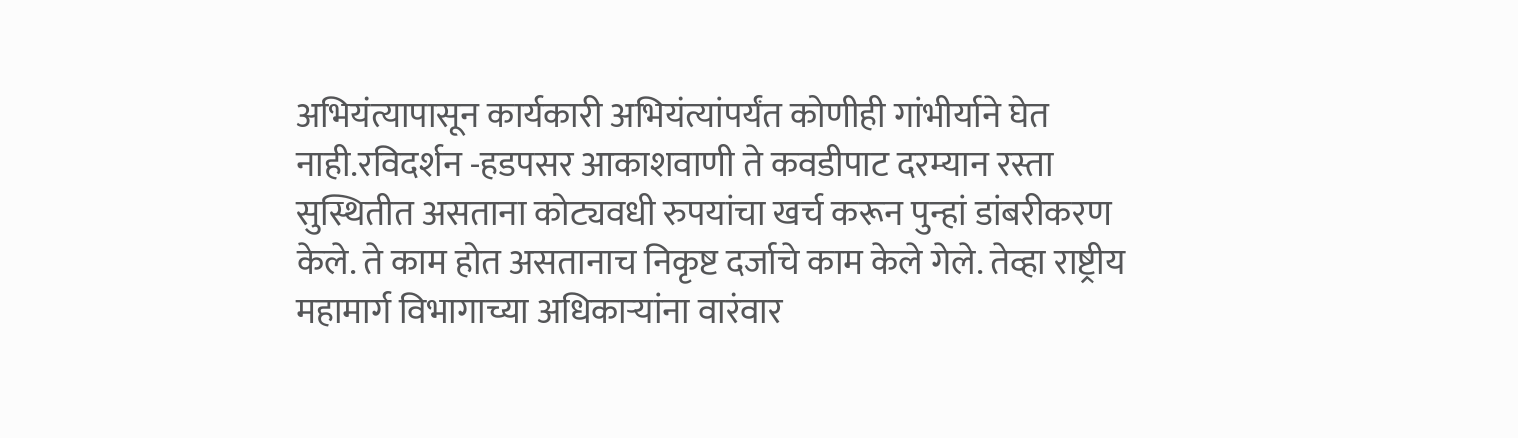अभियंत्यापासून कार्यकारी अभियंत्यांपर्यंत कोणीही गांभीर्याने घेत नाही.रविदर्शन -हडपसर आकाशवाणी ते कवडीपाट दरम्यान रस्ता सुस्थितीत असताना कोट्यवधी रुपयांचा खर्च करून पुन्हां डांबरीकरण केले. ते काम होत असतानाच निकृष्ट दर्जाचे काम केले गेले. तेव्हा राष्ट्रीय महामार्ग विभागाच्या अधिकाऱ्यांना वारंवार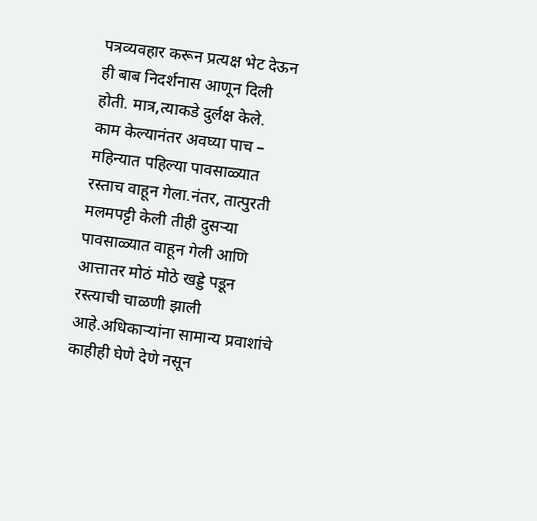पत्रव्यवहार करून प्रत्यक्ष भेट देऊन ही बाब निदर्शनास आणून दिली होती. मात्र,त्याकडे दुर्लक्ष केले.
काम केल्यानंतर अवघ्या पाच – महिन्यात पहिल्या पावसाळ्यात रस्ताच वाहून गेला.नंतर, तात्पुरती मलमपट्टी केली तीही दुसऱ्या पावसाळ्यात वाहून गेली आणि आत्तातर मोठं मोठे खड्डे पडून रस्त्याची चाळणी झाली आहे.अधिकाऱ्यांना सामान्य प्रवाशांचे काहीही घेणे देणे नसून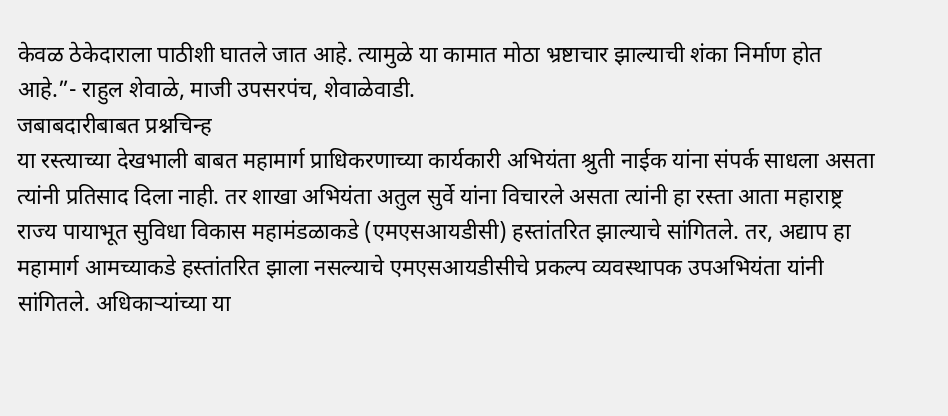केवळ ठेकेदाराला पाठीशी घातले जात आहे. त्यामुळे या कामात मोठा भ्रष्टाचार झाल्याची शंका निर्माण होत आहे.”- राहुल शेवाळे, माजी उपसरपंच, शेवाळेवाडी.
जबाबदारीबाबत प्रश्नचिन्ह
या रस्त्याच्या देखभाली बाबत महामार्ग प्राधिकरणाच्या कार्यकारी अभियंता श्रुती नाईक यांना संपर्क साधला असता त्यांनी प्रतिसाद दिला नाही. तर शाखा अभियंता अतुल सुर्वे यांना विचारले असता त्यांनी हा रस्ता आता महाराष्ट्र राज्य पायाभूत सुविधा विकास महामंडळाकडे (एमएसआयडीसी) हस्तांतरित झाल्याचे सांगितले. तर, अद्याप हा महामार्ग आमच्याकडे हस्तांतरित झाला नसल्याचे एमएसआयडीसीचे प्रकल्प व्यवस्थापक उपअभियंता यांनी सांगितले. अधिकाऱ्यांच्या या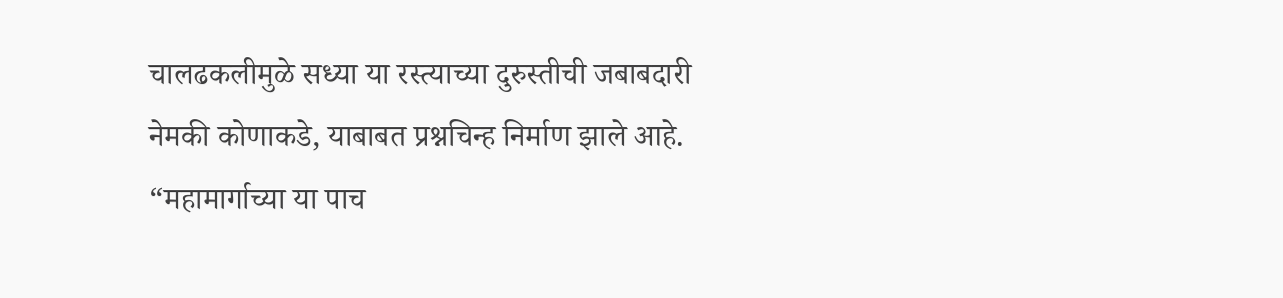चालढकलीमुळे सध्या या रस्त्याच्या दुरुस्तीची जबाबदारी नेमकी कोणाकडे, याबाबत प्रश्नचिन्ह निर्माण झाले आहे.
“महामार्गाच्या या पाच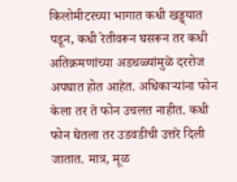किलोमीटरच्या भागात कधी खड्ड्यात पडून, कधी रेतीवरून घसरून तर कधी अतिक्रमणांच्या अडथळ्यांमुळे दररोज अपघात होत आहेत. अधिकाऱ्यांना फोन केला तर ते फोन उचलत नाहीत. कधी फोन घेतला तर उडवडीची उत्तरे दिली जातात. मात्र, मूळ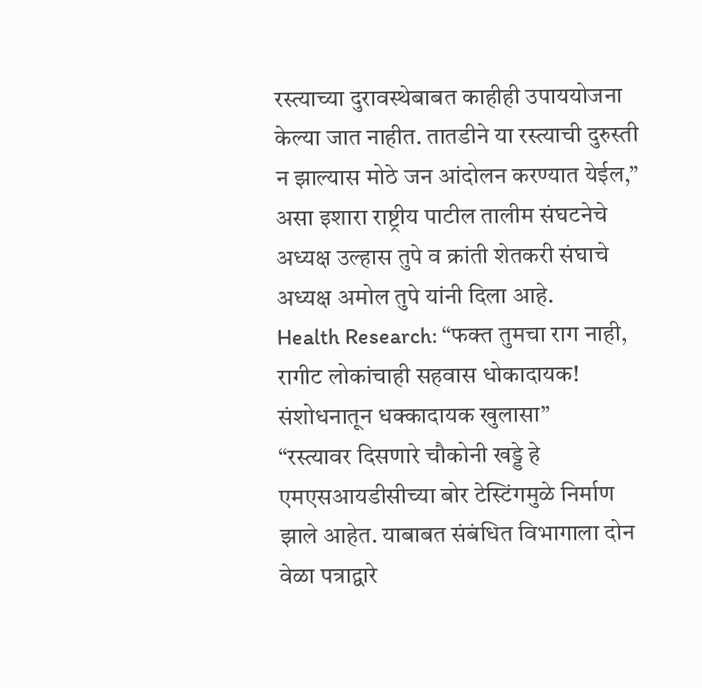रस्त्याच्या दुरावस्थेबाबत काहीही उपाययोजना केल्या जात नाहीत. तातडीने या रस्त्याची दुरुस्ती न झाल्यास मोठे जन आंदोलन करण्यात येईल,” असा इशारा राष्ट्रीय पाटील तालीम संघटनेचे अध्यक्ष उल्हास तुपे व क्रांती शेतकरी संघाचे अध्यक्ष अमोल तुपे यांनी दिला आहे.
Health Research: “फक्त तुमचा राग नाही, रागीट लोकांचाही सहवास धोकादायक! संशोधनातून धक्कादायक खुलासा”
“रस्त्यावर दिसणारे चौकोनी खड्डे हे एमएसआयडीसीच्या बोर टेस्टिंगमुळे निर्माण झाले आहेत. याबाबत संबंधित विभागाला दोन वेळा पत्राद्वारे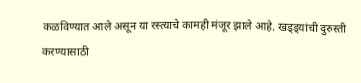कळविण्यात आले असून या रस्त्याचे कामही मंजूर झाले आहे. खड्ड्यांची दुरुस्ती करण्यासाठी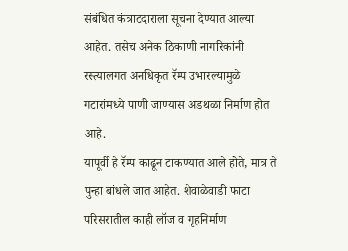संबंधित कंत्राटदाराला सूचना देण्यात आल्या आहेत. तसेच अनेक ठिकाणी नागरिकांनी रस्त्यालगत अनधिकृत रॅम्प उभारल्यामुळे गटारांमध्ये पाणी जाण्यास अडथळा निर्माण होत आहे.
यापूर्वी हे रॅम्प काढून टाकण्यात आले होते, मात्र ते पुन्हा बांधले जात आहेत. शेवाळेवाडी फाटा परिसरातील काही लॉज व गृहनिर्माण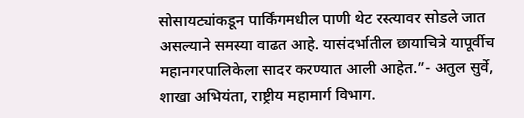सोसायट्यांकडून पार्किंगमधील पाणी थेट रस्त्यावर सोडले जात असल्याने समस्या वाढत आहे. यासंदर्भातील छायाचित्रे यापूर्वीच महानगरपालिकेला सादर करण्यात आली आहेत.”- अतुल सुर्वे, शाखा अभियंता, राष्ट्रीय महामार्ग विभाग.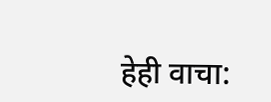हेही वाचा: